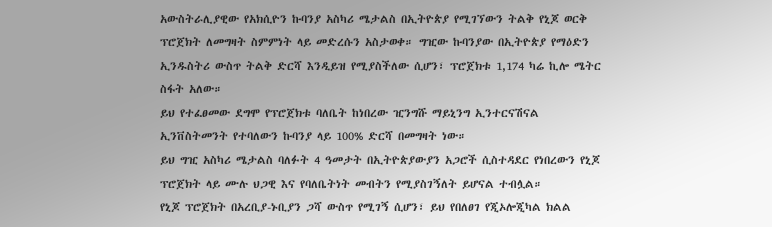አውስትራሊያዊው የአክሲዮን ኩባንያ አስካሪ ሜታልስ በኢትዮጵያ የሚገኘውን ትልቅ የኒጆ ወርቅ ፕሮጀክት ለመግዛት ስምምነት ላይ መድረሱን አስታወቀ። ግዢው ኩባንያው በኢትዮጵያ የማዕድን ኢንዱስትሪ ውስጥ ትልቅ ድርሻ እንዲይዝ የሚያስችለው ሲሆን፣ ፕሮጀክቱ 1,174 ካሬ ኪሎ ሜትር ስፋት አለው።
ይህ የተፈፀመው ደግሞ የፕሮጀክቱ ባለቤት ከነበረው ዢንግሹ ማይኒንግ ኢንተርናሽናል ኢንቨስትመንት የተባለውን ኩባንያ ላይ 100% ድርሻ በመግዛት ነው።
ይህ ግዢ አስካሪ ሜታልስ ባለፉት 4 ዓመታት በኢትዮጵያውያን አጋሮች ሲስተዳደር የነበረውን የኒጆ ፕሮጀክት ላይ ሙሉ ህጋዊ እና የባለቤትነት መብትን የሚያስገኝለት ይሆናል ተብሏል።
የኒጆ ፕሮጀክት በአረቢያ-ኑቢያን ጋሻ ውስጥ የሚገኝ ሲሆን፣ ይህ የበለፀገ የጂኦሎጂካል ክልል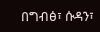በግብፅ፣ ሱዳን፣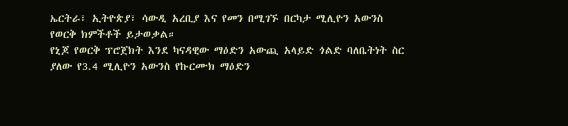ኤርትራ፣ ኢትዮጵያ፣ ሳውዲ አረቢያ እና የመን በሚገኙ በርካታ ሚሊዮን አውንስ የወርቅ ክምችቶች ይታወቃል።
የኒጆ የወርቅ ፕሮጀክት እንደ ካናዳዊው ማዕድን አውጪ አላይድ ጎልድ ባለቤትነት ስር ያለው የ3.4 ሚሊዮን አውንስ የኩርሙክ ማዕድን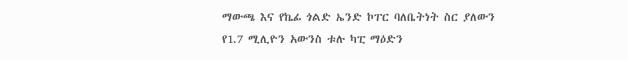ማውጫ እና የኬፊ ጎልድ ኤንድ ኮፐር ባለቤትነት ስር ያለውን የ1.7 ሚሊዮን አውንስ ቱሉ ካፒ ማዕድን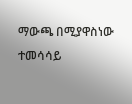ማውጫ በሚያዋስነው ተመሳሳይ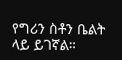የግሪን ስቶን ቤልት ላይ ይገኛል።